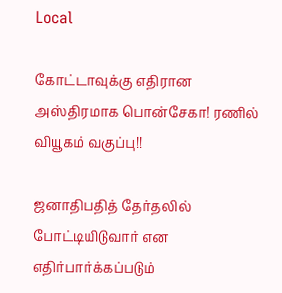Local

கோட்டாவுக்கு எதிரான அஸ்திரமாக பொன்சேகா! ரணில் வியூகம் வகுப்பு!!

ஜனாதிபதித் தேர்தலில் போட்டியிடுவார் என எதிர்பார்க்கப்படும்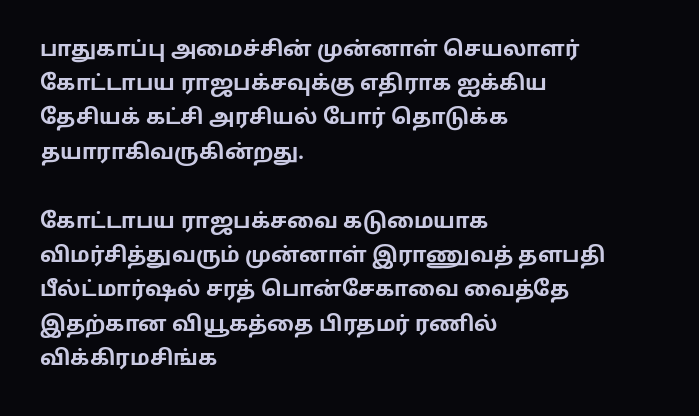பாதுகாப்பு அமைச்சின் முன்னாள் செயலாளர் கோட்டாபய ராஜபக்சவுக்கு எதிராக ஐக்கிய தேசியக் கட்சி அரசியல் போர் தொடுக்க தயாராகிவருகின்றது.

கோட்டாபய ராஜபக்சவை கடுமையாக விமர்சித்துவரும் முன்னாள் இராணுவத் தளபதி பீல்ட்மார்ஷல் சரத் பொன்சேகாவை வைத்தே இதற்கான வியூகத்தை பிரதமர் ரணில் விக்கிரமசிங்க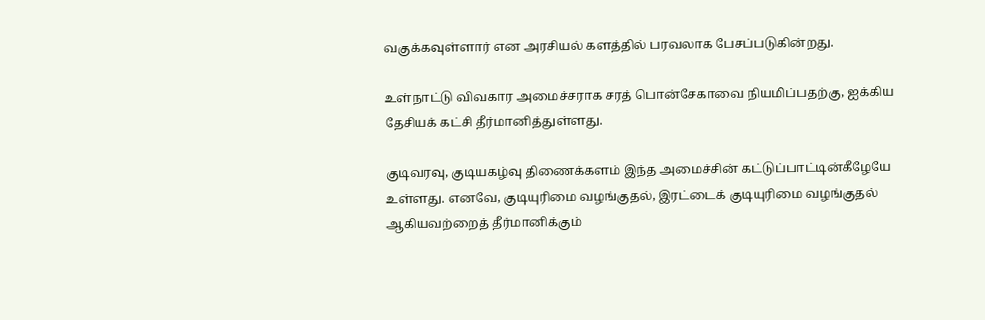வகுக்கவுள்ளார் என அரசியல் களத்தில் பரவலாக பேசப்படுகின்றது.

உள்நாட்டு விவகார அமைச்சராக சரத் பொன்சேகாவை நியமிப்பதற்கு, ஐக்கிய தேசியக் கட்சி தீர்மானித்துள்ளது.

குடிவரவு, குடியகழ்வு திணைக்களம் இந்த அமைச்சின் கட்டுப்பாட்டின்கீழேயே உள்ளது. எனவே, குடியுரிமை வழங்குதல், இரட்டைக் குடியுரிமை வழங்குதல் ஆகியவற்றைத் தீர்மானிக்கும்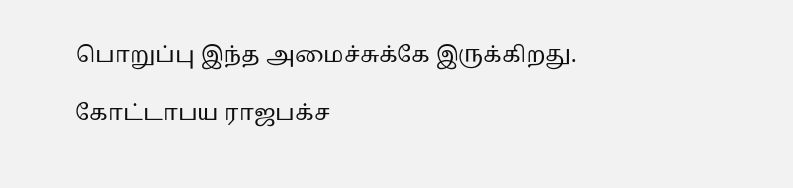பொறுப்பு இந்த அமைச்சுக்கே இருக்கிறது.

கோட்டாபய ராஜபக்ச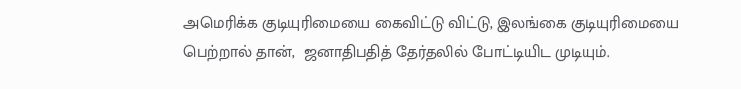அமெரிக்க குடியுரிமையை கைவிட்டு விட்டு, இலங்கை குடியுரிமையை பெற்றால் தான்,  ஜனாதிபதித் தேர்தலில் போட்டியிட முடியும்.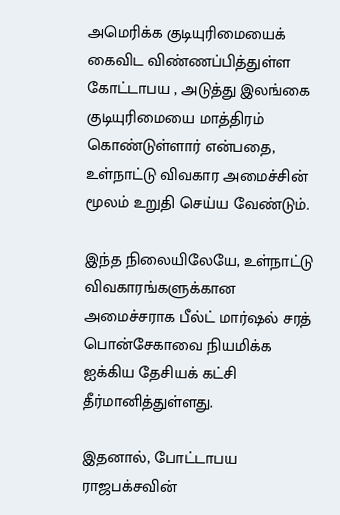அமெரிக்க குடியுரிமையைக் கைவிட விண்ணப்பித்துள்ள கோட்டாபய , அடுத்து இலங்கை குடியுரிமையை மாத்திரம் கொண்டுள்ளார் என்பதை, உள்நாட்டு விவகார அமைச்சின் மூலம் உறுதி செய்ய வேண்டும்.

இந்த நிலையிலேயே, உள்நாட்டு விவகாரங்களுக்கான அமைச்சராக பீல்ட் மார்ஷல் சரத் பொன்சேகாவை நியமிக்க ஐக்கிய தேசியக் கட்சி தீர்மானித்துள்ளது.

இதனால், போட்டாபய ராஜபக்சவின்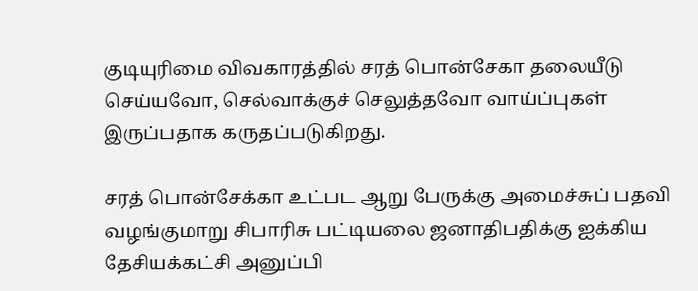குடியுரிமை விவகாரத்தில் சரத் பொன்சேகா தலையீடு செய்யவோ, செல்வாக்குச் செலுத்தவோ வாய்ப்புகள் இருப்பதாக கருதப்படுகிறது.

சரத் பொன்சேக்கா உட்பட ஆறு பேருக்கு அமைச்சுப் பதவி வழங்குமாறு சிபாரிசு பட்டியலை ஜனாதிபதிக்கு ஐக்கிய தேசியக்கட்சி அனுப்பி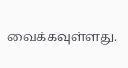வைக்கவுள்ளது.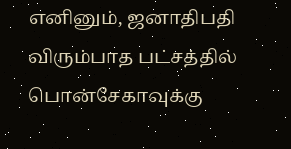எனினும், ஜனாதிபதி விரும்பாத பட்சத்தில் பொன்சேகாவுக்கு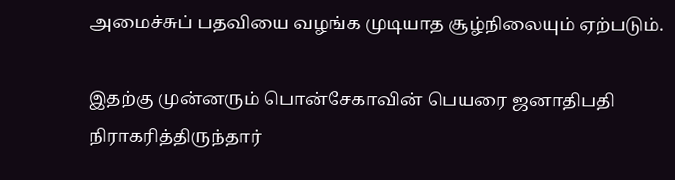அமைச்சுப் பதவியை வழங்க முடியாத சூழ்நிலையும் ஏற்படும்.

இதற்கு முன்னரும் பொன்சேகாவின் பெயரை ஜனாதிபதி நிராகரித்திருந்தார்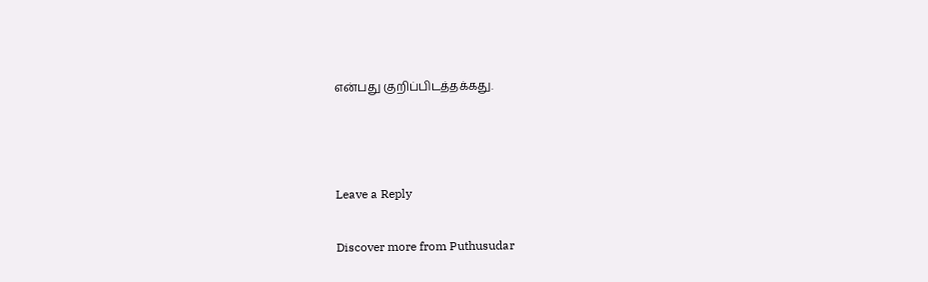என்பது குறிப்பிடத்தக்கது.



Leave a Reply

Discover more from Puthusudar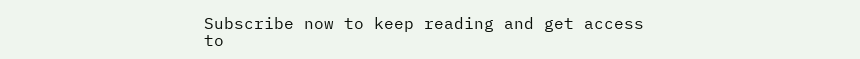Subscribe now to keep reading and get access to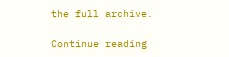the full archive.

Continue reading